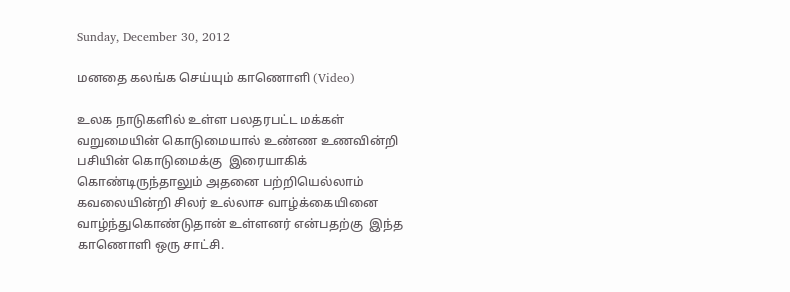Sunday, December 30, 2012

மனதை கலங்க செய்யும் காணொளி (Video)

உலக நாடுகளில் உள்ள பலதரபட்ட மக்கள் வறுமையின் கொடுமையால் உண்ண உணவின்றி பசியின் கொடுமைக்கு  இரையாகிக்  கொண்டிருந்தாலும் அதனை பற்றியெல்லாம் கவலையின்றி சிலர் உல்லாச வாழ்க்கையினை வாழ்ந்துகொண்டுதான் உள்ளனர் என்பதற்கு  இந்த காணொளி ஒரு சாட்சி.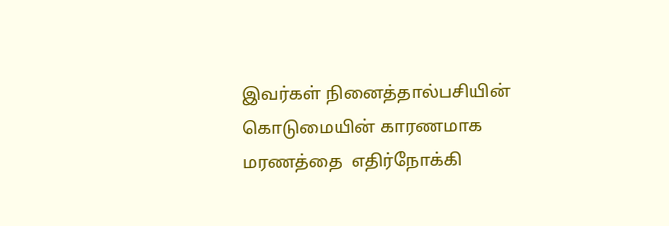இவர்கள் நினைத்தால்பசியின் கொடுமையின் காரணமாக மரணத்தை  எதிர்நோக்கி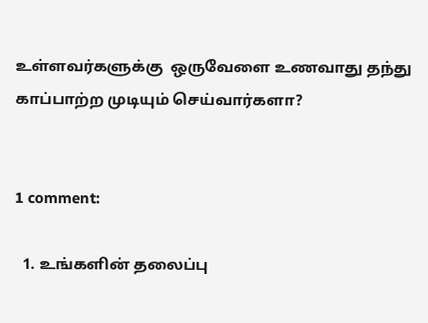உள்ளவர்களுக்கு  ஒருவேளை உணவாது தந்து காப்பாற்ற முடியும் செய்வார்களா?


1 comment:

  1. உங்களின் தலைப்பு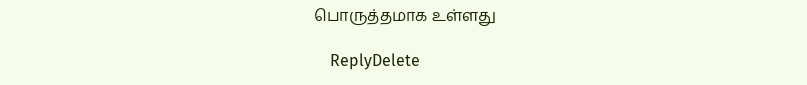பொருத்தமாக உள்ளது

    ReplyDelete